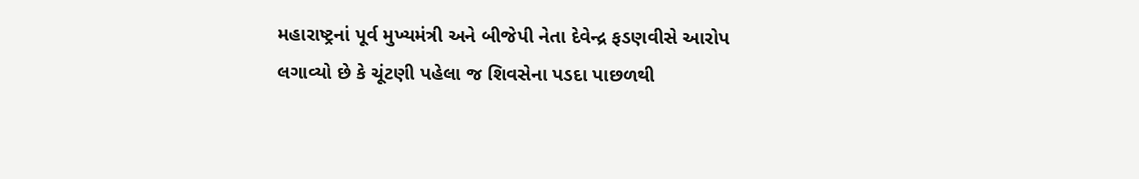મહારાષ્ટ્રનાં પૂર્વ મુખ્યમંત્રી અને બીજેપી નેતા દેવેન્દ્ર ફડણવીસે આરોપ લગાવ્યો છે કે ચૂંટણી પહેલા જ શિવસેના પડદા પાછળથી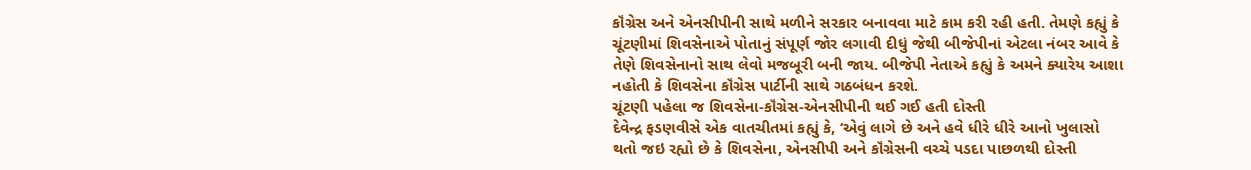કૉંગ્રેસ અને એનસીપીની સાથે મળીને સરકાર બનાવવા માટે કામ કરી રહી હતી. તેમણે કહ્યું કે ચૂંટણીમાં શિવસેનાએ પોતાનું સંપૂર્ણ જોર લગાવી દીધું જેથી બીજેપીનાં એટલા નંબર આવે કે તેણે શિવસેનાનો સાથ લેવો મજબૂરી બની જાય. બીજેપી નેતાએ કહ્યું કે અમને ક્યારેય આશા નહોતી કે શિવસેના કૉંગ્રેસ પાર્ટીની સાથે ગઠબંધન કરશે.
ચૂંટણી પહેલા જ શિવસેના-કૉંગ્રેસ-એનસીપીની થઈ ગઈ હતી દોસ્તી
દેવેન્દ્ર ફડણવીસે એક વાતચીતમાં કહ્યું કે, ‘એવું લાગે છે અને હવે ધીરે ધીરે આનો ખુલાસો થતો જઇ રહ્યો છે કે શિવસેના, એનસીપી અને કૉંગ્રેસની વચ્ચે પડદા પાછળથી દોસ્તી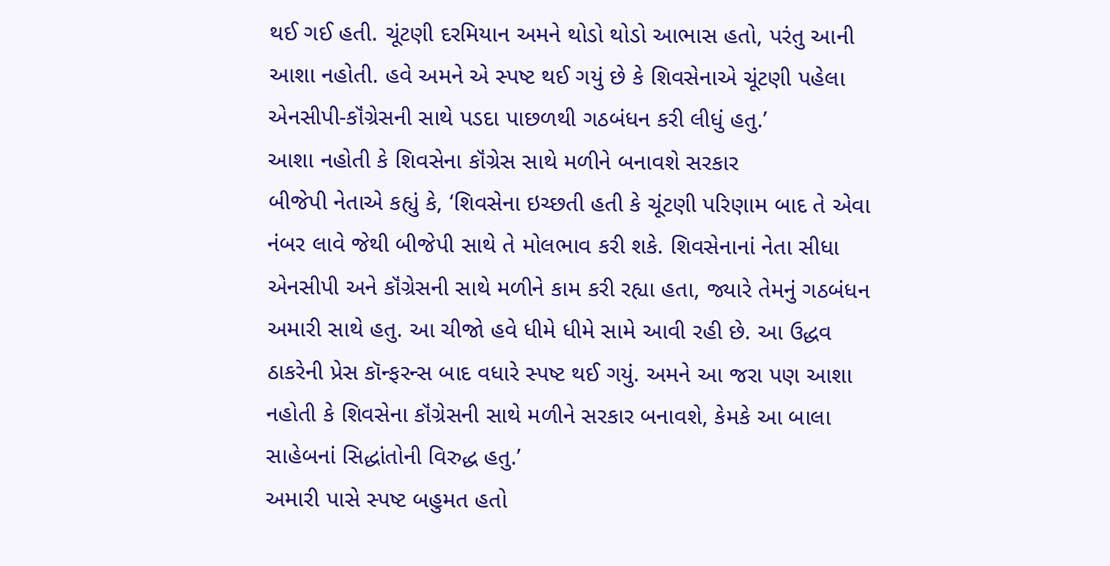થઈ ગઈ હતી. ચૂંટણી દરમિયાન અમને થોડો થોડો આભાસ હતો, પરંતુ આની આશા નહોતી. હવે અમને એ સ્પષ્ટ થઈ ગયું છે કે શિવસેનાએ ચૂંટણી પહેલા એનસીપી-કૉંગ્રેસની સાથે પડદા પાછળથી ગઠબંધન કરી લીધું હતુ.’
આશા નહોતી કે શિવસેના કૉંગ્રેસ સાથે મળીને બનાવશે સરકાર
બીજેપી નેતાએ કહ્યું કે, ‘શિવસેના ઇચ્છતી હતી કે ચૂંટણી પરિણામ બાદ તે એવા નંબર લાવે જેથી બીજેપી સાથે તે મોલભાવ કરી શકે. શિવસેનાનાં નેતા સીધા એનસીપી અને કૉંગ્રેસની સાથે મળીને કામ કરી રહ્યા હતા, જ્યારે તેમનું ગઠબંધન અમારી સાથે હતુ. આ ચીજો હવે ધીમે ધીમે સામે આવી રહી છે. આ ઉદ્ધવ ઠાકરેની પ્રેસ કૉન્ફરન્સ બાદ વધારે સ્પષ્ટ થઈ ગયું. અમને આ જરા પણ આશા નહોતી કે શિવસેના કૉંગ્રેસની સાથે મળીને સરકાર બનાવશે, કેમકે આ બાલા સાહેબનાં સિદ્ધાંતોની વિરુદ્ધ હતુ.’
અમારી પાસે સ્પષ્ટ બહુમત હતો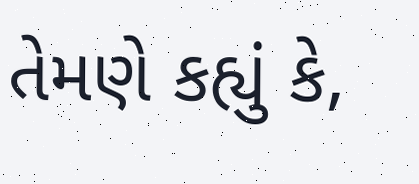તેમણે કહ્યું કે,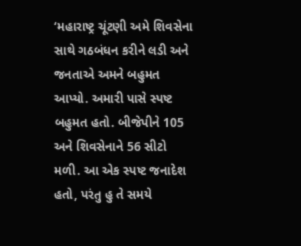‘મહારાષ્ટ્ર ચૂંટણી અમે શિવસેના સાથે ગઠબંધન કરીને લડી અને જનતાએ અમને બહુમત આપ્યો. અમારી પાસે સ્પષ્ટ બહુમત હતો. બીજેપીને 105 અને શિવસેનાને 56 સીટો મળી. આ એક સ્પષ્ટ જનાદેશ હતો, પરંતુ હુ તે સમયે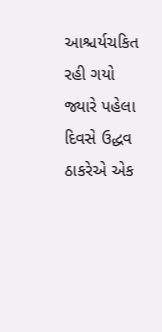આશ્ચર્યચકિત રહી ગયો જ્યારે પહેલા દિવસે ઉદ્ધવ ઠાકરેએ એક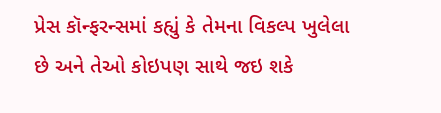પ્રેસ કૉન્ફરન્સમાં કહ્યું કે તેમના વિકલ્પ ખુલેલા છે અને તેઓ કોઇપણ સાથે જઇ શકે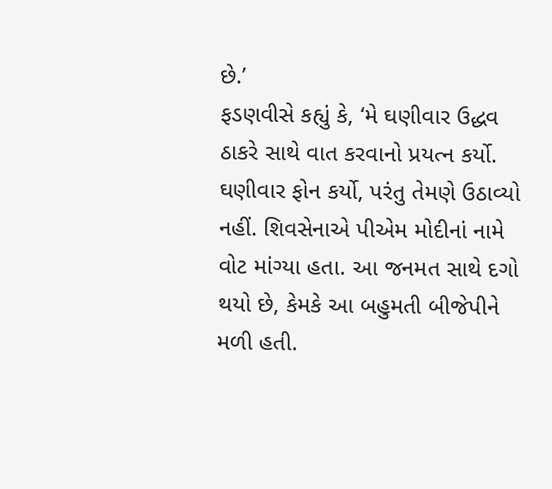છે.’
ફડણવીસે કહ્યું કે, ‘મે ઘણીવાર ઉદ્ધવ ઠાકરે સાથે વાત કરવાનો પ્રયત્ન કર્યો. ઘણીવાર ફોન કર્યો, પરંતુ તેમણે ઉઠાવ્યો નહીં. શિવસેનાએ પીએમ મોદીનાં નામે વોટ માંગ્યા હતા. આ જનમત સાથે દગો થયો છે, કેમકે આ બહુમતી બીજેપીને મળી હતી.